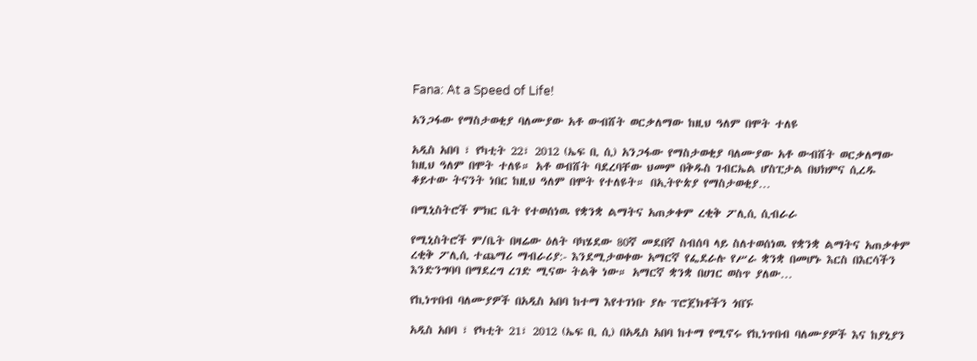Fana: At a Speed of Life!

አንጋፋው የማስታወቂያ ባለሙያው አቶ ውብሸት ወርቃለማው ከዚህ ዓለም በሞት ተለዩ

አዲስ አበባ ፣ የካቲት 22፣ 2012 (ኤፍ ቢ ሲ) አንጋፋው የማስታወቂያ ባለሙያው አቶ ውብሸት ወርቃለማው ከዚህ ዓለም በሞት ተለዩ። አቶ ወብሸት ባደረባቸው ህመም በቅዱስ ገብርኤል ሆስፒታል በህክምና ሲረዱ ቆይተው ትናንት ነበር ከዚህ ዓለም በሞት የተለዩት። በኢትዮጵያ የማስታወቂያ…

በሚኒስትሮች ምክር ቤት የተወሰነዉ የቋንቋ ልማትና አጠቃቀም ረቂቅ ፖሊሲ ሲብራራ

የሚኒስትሮች ም/ቤት በዛሬው ዕለት ባካሄደው 80ኛ መደበኛ ስብሰባ ላይ ስለተወሰነዉ የቋንቋ ልማትና አጠቃቀም ረቂቅ ፖሊሲ ተጨማሪ ማብራሪያ:- እንደሚታወቀው አማርኛ የፌደራሉ የሥራ ቋንቋ በመሆኑ እርስ በእርሳችን እንድንግባባ በማደረግ ረገድ ሚናው ትልቅ ነው። አማርኛ ቋንቋ በሀገር ወስጥ ያለው…

የኪነጥበብ ባለሙያዎች በአዲስ አበባ ከተማ እየተገነቡ ያሉ ፕሮጀክቶችን ጎበኙ

አዲስ አበባ ፣ የካቲት 21፣ 2012 (ኤፍ ቢ ሲ) በአዲስ አበባ ከተማ የሚኖሩ የኪነጥበብ ባለሙያዎች እና ከያኒያን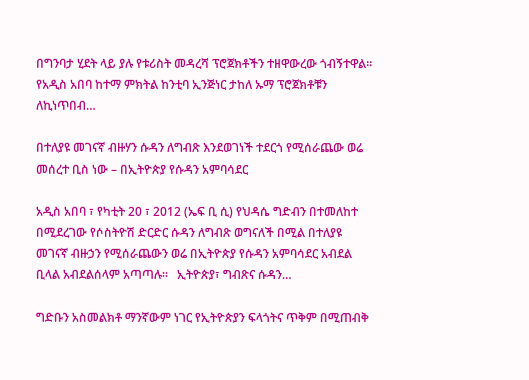በግንባታ ሂደት ላይ ያሉ የቱሪስት መዳረሻ ፕሮጀክቶችን ተዘዋውረው ጎብኝተዋል፡፡   የአዲስ አበባ ከተማ ምክትል ከንቲባ ኢንጅነር ታከለ ኡማ ፕሮጀክቶቹን ለኪነጥበብ…

በተለያዩ መገናኛ ብዙሃን ሱዳን ለግብጽ እንደወገነች ተደርጎ የሚሰራጨው ወሬ መሰረተ ቢስ ነው – በኢትዮጵያ የሱዳን አምባሳደር

አዲስ አበባ ፣ የካቲት 20 ፣ 2012 (ኤፍ ቢ ሲ) የህዳሴ ግድብን በተመለከተ በሚደረገው የሶስትዮሽ ድርድር ሱዳን ለግብጽ ወግናለች በሚል በተለያዩ መገናኛ ብዙኃን የሚሰራጨውን ወሬ በኢትዮጵያ የሱዳን አምባሳደር አብደል ቢላል አብደልሰላም አጣጣሉ።   ኢትዮጵያ፣ ግብጽና ሱዳን…

ግድቡን አስመልክቶ ማንኛውም ነገር የኢትዮጵያን ፍላጎትና ጥቅም በሚጠብቅ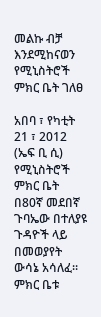መልኩ ብቻ እንደሚከናወን የሚኒስትሮች ምክር ቤት ገለፀ

አበባ ፣ የካቲት 21 ፣ 2012 (ኤፍ ቢ ሲ) የሚኒስትሮች ምክር ቤት በ80ኛ መደበኛ ጉባኤው በተለያዩ ጉዳዮች ላይ በመወያየት ውሳኔ አሳለፈ። ምክር ቤቱ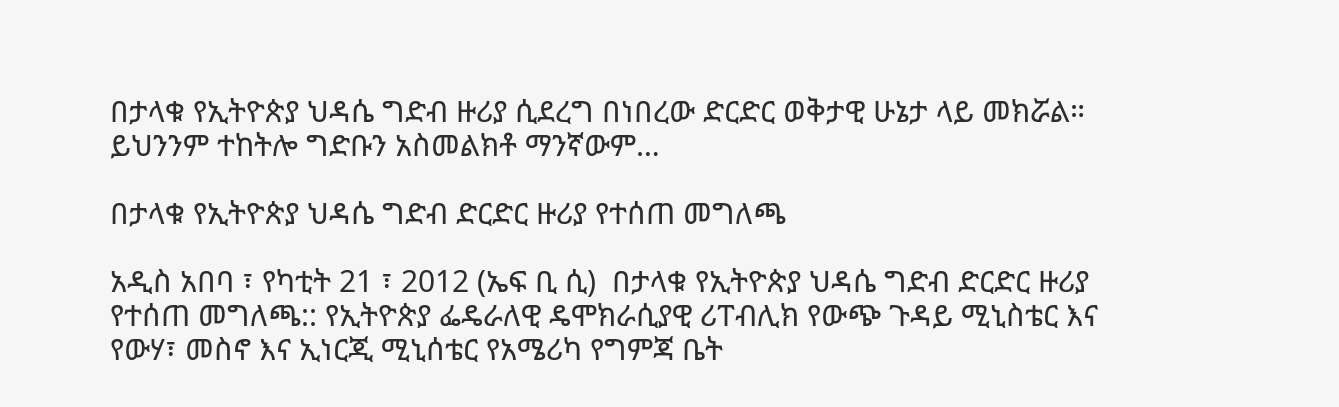በታላቁ የኢትዮጵያ ህዳሴ ግድብ ዙሪያ ሲደረግ በነበረው ድርድር ወቅታዊ ሁኔታ ላይ መክሯል። ይህንንም ተከትሎ ግድቡን አስመልክቶ ማንኛውም…

በታላቁ የኢትዮጵያ ህዳሴ ግድብ ድርድር ዙሪያ የተሰጠ መግለጫ

አዲስ አበባ ፣ የካቲት 21 ፣ 2012 (ኤፍ ቢ ሲ)  በታላቁ የኢትዮጵያ ህዳሴ ግድብ ድርድር ዙሪያ የተሰጠ መግለጫ:: የኢትዮጵያ ፌዴራለዊ ዴሞክራሲያዊ ሪፐብሊክ የውጭ ጉዳይ ሚኒስቴር እና የውሃ፣ መስኖ እና ኢነርጂ ሚኒሰቴር የአሜሪካ የግምጃ ቤት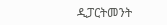ዲፓርትመንት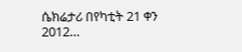ሴክሬታሪ በየካቲት 21 ቀን 2012…